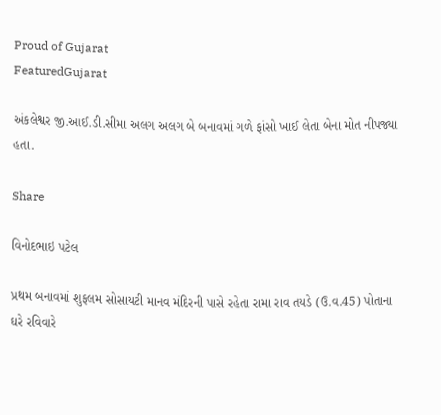Proud of Gujarat
FeaturedGujarat

અંકલેશ્વર જી.આઈ.ડી.સીમા અલગ અલગ બે બનાવમાં ગળે ફાંસો ખાઈ લેતા બેના મોત નીપજ્યા હતા.

Share

વિનોદભાઇ પટેલ

પ્રથમ બનાવમાં શુફલમ સોસાયટી માનવ મંદિરની પાસે રહેતા રામા રાવ તયડે (ઉ.વ.45) પોતાના ઘરે રવિવારે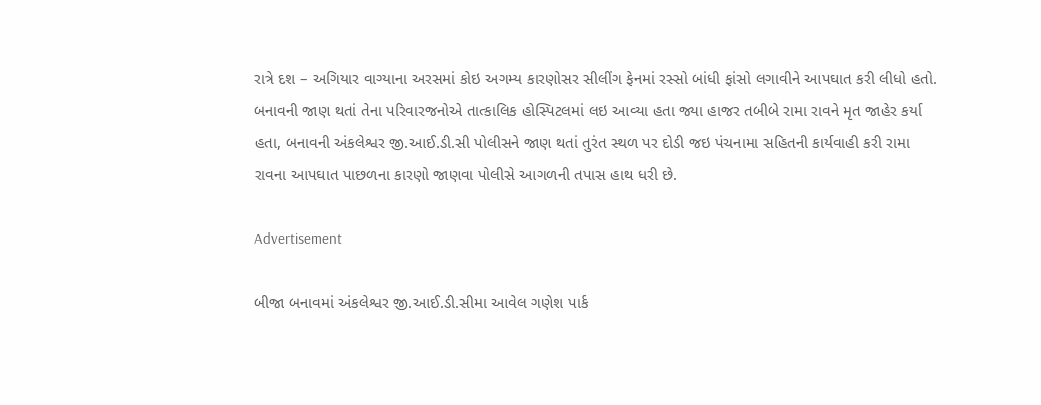રાત્રે દશ – અગિયાર વાગ્યાના અરસમાં કોઇ અગમ્ય કારણોસર સીલીંગ ફેનમાં રસ્સો બાંધી ફાંસો લગાવીને આપઘાત કરી લીધો હતો. બનાવની જાણ થતાં તેના પરિવારજનોએ તાત્કાલિક હોસ્પિટલમાં લઇ આવ્યા હતા જ્યા હાજર તબીબે રામા રાવને મૃત જાહેર કર્યા હતા, બનાવની અંકલેશ્વર જી.આઈ.ડી.સી પોલીસને જાણ થતાં તુરંત સ્થળ પર દોડી જઇ પંચનામા સહિતની કાર્યવાહી કરી રામા રાવના આપઘાત પાછળના કારણો જાણવા પોલીસે આગળની તપાસ હાથ ધરી છે.

Advertisement

બીજા બનાવમાં અંકલેશ્વર જી.આઈ.ડી.સીમા આવેલ ગણેશ પાર્ક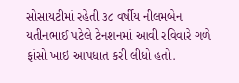સોસાયટીમાં રહેતી ૩૮ વર્ષીય નીલમબેન યતીનભાઈ પટેલે ટેનશનમાં આવી રવિવારે ગળે ફાંસો ખાઇ આપધાત કરી લીધો હતો.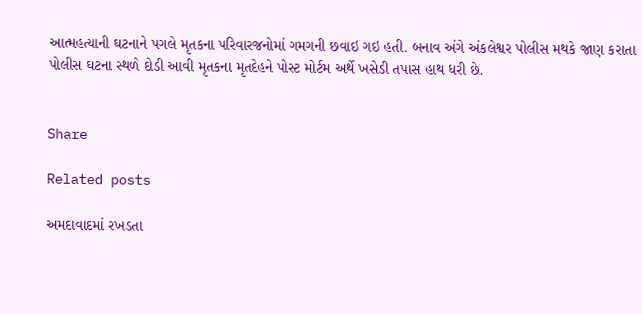આત્મહત્યાની ઘટનાને પગલે મૃતકના પરિવારજનોમાં ગમગની છવાઇ ગઇ હતી. બનાવ અંગે અંકલેશ્વર પોલીસ મથકે જાણ કરાતા પોલીસ ઘટના સ્થળે દોડી આવી મૃતકના મૃતદેહને પોસ્ટ મોર્ટમ અર્થે ખસેડી તપાસ હાથ ધરી છે.


Share

Related posts

અમદાવાદમાં રખડતા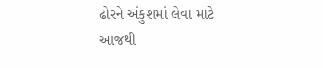ઢોરને અંકુશમાં લેવા માટે આજથી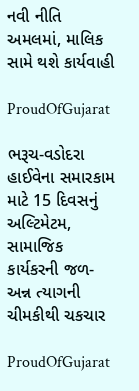નવી નીતિ અમલમાં, માલિક સામે થશે કાર્યવાહી

ProudOfGujarat

ભરૂચ-વડોદરા હાઈવેના સમારકામ માટે 15 દિવસનું અલ્ટિમેટમ, સામાજિક કાર્યકરની જળ-અન્ન ત્યાગની ચીમકીથી ચકચાર

ProudOfGujarat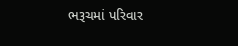ભરૂચમાં પરિવાર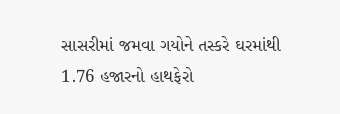સાસરીમાં જમવા ગયોને તસ્કરે ઘરમાંથી 1.76 હજારનો હાથફેરો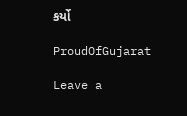કર્યો

ProudOfGujarat

Leave a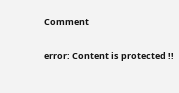Comment

error: Content is protected !!